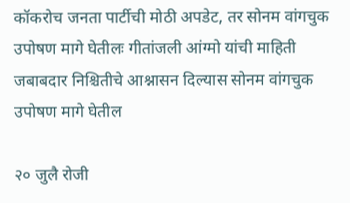कॉकरोच जनता पार्टीची मोठी अपडेट, तर सोनम वांगचुक उपोषण मागे घेतीलः गीतांजली आंग्मो यांची माहिती जबाबदार निश्चितीचे आश्नासन दिल्यास सोनम वांगचुक उपोषण मागे घेतील

२० जुलै रोजी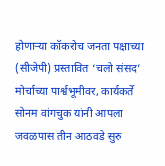होणाऱ्या कॉकरोच जनता पक्षाच्या (सीजेपी) प्रस्तावित ‘चलो संसद’ मोर्चाच्या पार्श्वभूमीवर, कार्यकर्ते सोनम वांगचुक यांनी आपला जवळपास तीन आठवडे सुरु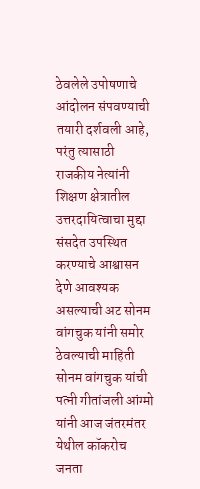ठेवलेले उपोषणाचे आंदोलन संपवण्याची तयारी दर्शवली आहे, परंतु त्यासाठी राजकीय नेत्यांनी शिक्षण क्षेत्रातील उत्तरदायित्वाचा मुद्दा संसदेत उपस्थित करण्याचे आश्वासन देणे आवश्यक असल्याची अट सोनम वांगचुक यांनी समोर ठेवल्याची माहिती सोनम वांगचुक यांची पत्नी गीतांजली आंग्मो यांनी आज जंतरमंतर येथील कॉकरोच जनता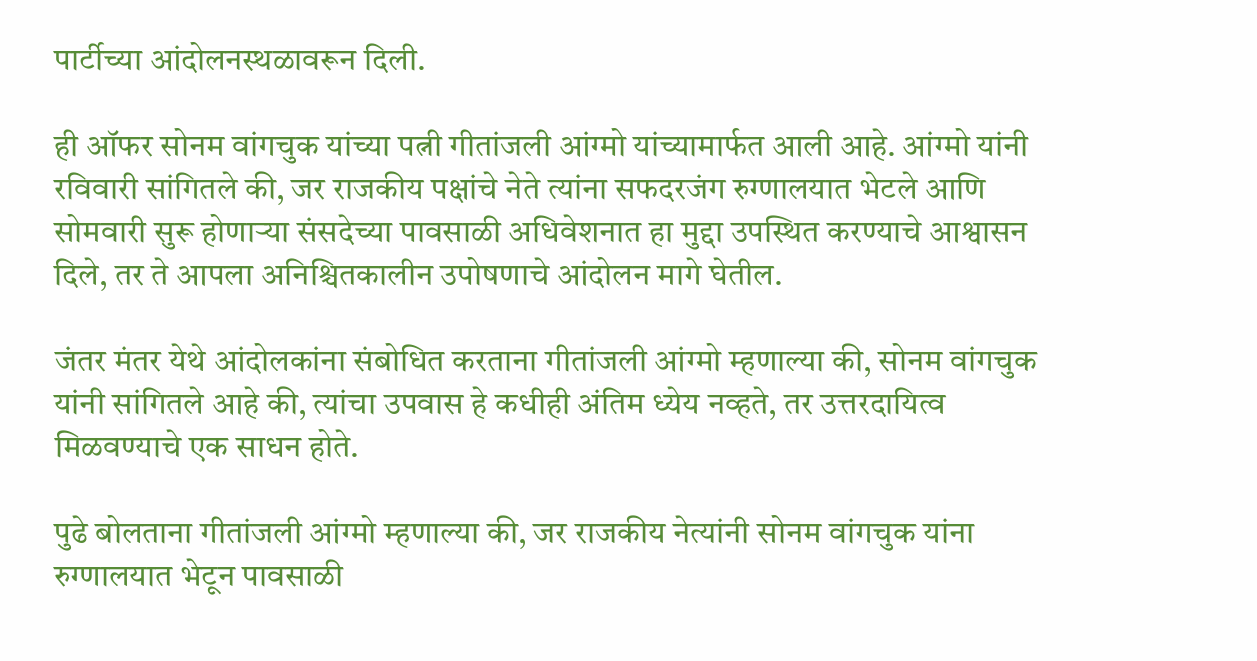पार्टीच्या आंदोलनस्थळावरून दिली.

ही ऑफर सोनम वांगचुक यांच्या पत्नी गीतांजली आंग्मो यांच्यामार्फत आली आहे. आंग्मो यांनी रविवारी सांगितले की, जर राजकीय पक्षांचे नेते त्यांना सफदरजंग रुग्णालयात भेटले आणि सोमवारी सुरू होणाऱ्या संसदेच्या पावसाळी अधिवेशनात हा मुद्दा उपस्थित करण्याचे आश्वासन दिले, तर ते आपला अनिश्चितकालीन उपोषणाचे आंदोलन मागे घेतील.

जंतर मंतर येथे आंदोलकांना संबोधित करताना गीतांजली आंग्मो म्हणाल्या की, सोनम वांगचुक यांनी सांगितले आहे की, त्यांचा उपवास हे कधीही अंतिम ध्येय नव्हते, तर उत्तरदायित्व मिळवण्याचे एक साधन होते.

पुढे बोलताना गीतांजली आंग्मो म्हणाल्या की, जर राजकीय नेत्यांनी सोनम वांगचुक यांना रुग्णालयात भेटून पावसाळी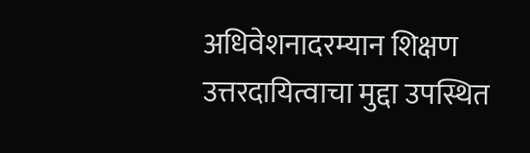अधिवेशनादरम्यान शिक्षण उत्तरदायित्वाचा मुद्दा उपस्थित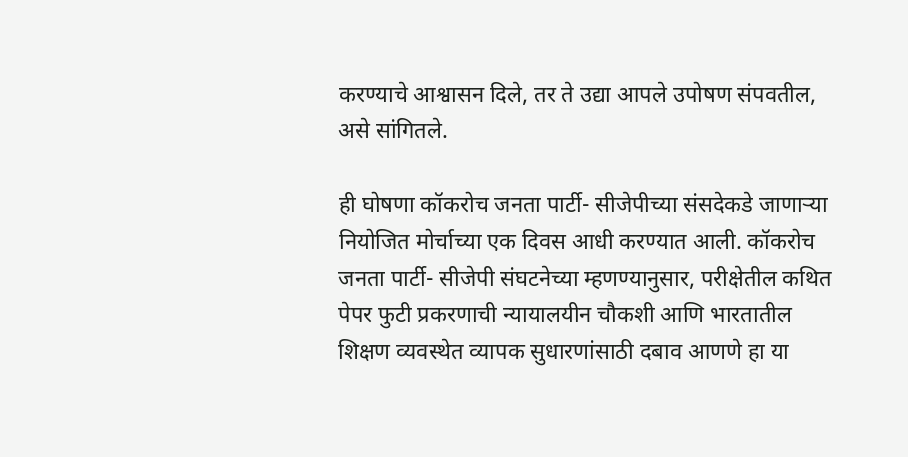करण्याचे आश्वासन दिले, तर ते उद्या आपले उपोषण संपवतील, असे सांगितले.

ही घोषणा कॉकरोच जनता पार्टी- सीजेपीच्या संसदेकडे जाणाऱ्या नियोजित मोर्चाच्या एक दिवस आधी करण्यात आली. कॉकरोच जनता पार्टी- सीजेपी संघटनेच्या म्हणण्यानुसार, परीक्षेतील कथित पेपर फुटी प्रकरणाची न्यायालयीन चौकशी आणि भारतातील शिक्षण व्यवस्थेत व्यापक सुधारणांसाठी दबाव आणणे हा या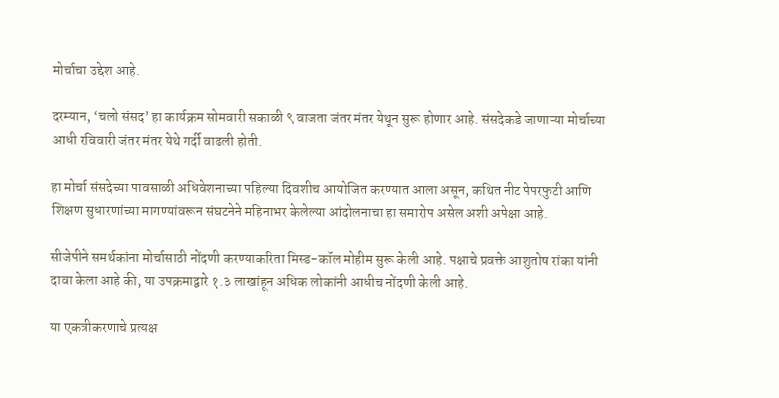मोर्चाचा उद्देश आहे.

दरम्यान, ‘चलो संसद’ हा कार्यक्रम सोमवारी सकाळी ९ वाजता जंतर मंतर येथून सुरू होणार आहे. संसदेकडे जाणाऱ्या मोर्चाच्या आधी रविवारी जंतर मंतर येथे गर्दी वाढली होती.

हा मोर्चा संसदेच्या पावसाळी अधिवेशनाच्या पहिल्या दिवशीच आयोजित करण्यात आला असून, कथित नीट पेपरफुटी आणि शिक्षण सुधारणांच्या मागण्यांवरून संघटनेने महिनाभर केलेल्या आंदोलनाचा हा समारोप असेल अशी अपेक्षा आहे.

सीजेपीने समर्थकांना मोर्चासाठी नोंदणी करण्याकरिता मिस्ड-कॉल मोहीम सुरू केली आहे. पक्षाचे प्रवक्ते आशुतोष रांका यांनी दावा केला आहे की, या उपक्रमाद्वारे १.३ लाखांहून अधिक लोकांनी आधीच नोंदणी केली आहे.

या एकत्रीकरणाचे प्रत्यक्ष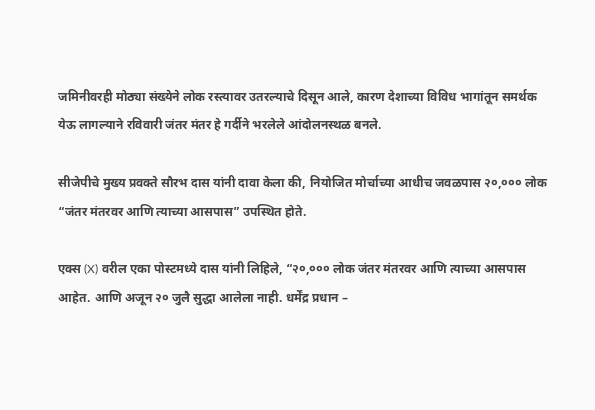जमिनीवरही मोठ्या संख्येने लोक रस्त्यावर उतरल्याचे दिसून आले, कारण देशाच्या विविध भागांतून समर्थक येऊ लागल्याने रविवारी जंतर मंतर हे गर्दीने भरलेले आंदोलनस्थळ बनले.

सीजेपीचे मुख्य प्रवक्ते सौरभ दास यांनी दावा केला की, नियोजित मोर्चाच्या आधीच जवळपास २०,००० लोक “जंतर मंतरवर आणि त्याच्या आसपास” उपस्थित होते.

एक्स (X) वरील एका पोस्टमध्ये दास यांनी लिहिले, “२०,००० लोक जंतर मंतरवर आणि त्याच्या आसपास आहेत. आणि अजून २० जुलै सुद्धा आलेला नाही. धर्मेंद्र प्रधान –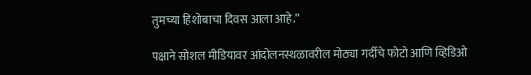तुमच्या हिशोबाचा दिवस आला आहे.”

पक्षाने सोशल मीडियावर आंदोलनस्थळावरील मोठ्या गर्दीचे फोटो आणि व्हिडिओ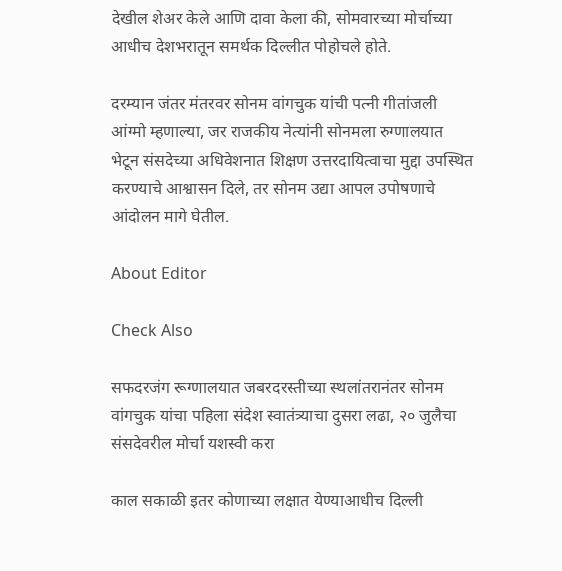देखील शेअर केले आणि दावा केला की, सोमवारच्या मोर्चाच्या आधीच देशभरातून समर्थक दिल्लीत पोहोचले होते.

दरम्यान जंतर मंतरवर सोनम वांगचुक यांची पत्नी गीतांजली आंग्मो म्हणाल्या, जर राजकीय नेत्यांनी सोनमला रुग्णालयात भेटून संसदेच्या अधिवेशनात शिक्षण उत्तरदायित्वाचा मुद्दा उपस्थित करण्याचे आश्वासन दिले, तर सोनम उद्या आपल उपोषणाचे आंदोलन मागे घेतील.

About Editor

Check Also

सफदरजंग रूग्णालयात जबरदरस्तीच्या स्थलांतरानंतर सोनम वांगचुक यांचा पहिला संदेश स्वातंत्र्याचा दुसरा लढा, २० जुलैचा संसदेवरील मोर्चा यशस्वी करा

काल सकाळी इतर कोणाच्या लक्षात येण्याआधीच दिल्ली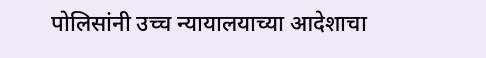पोलिसांनी उच्च न्यायालयाच्या आदेशाचा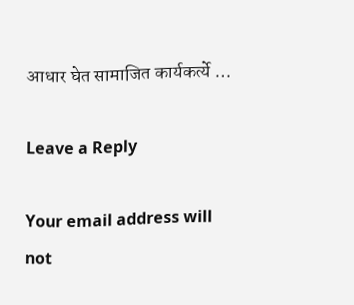आधार घेत सामाजित कार्यकर्त्ये …

Leave a Reply

Your email address will not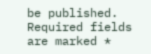be published. Required fields are marked *